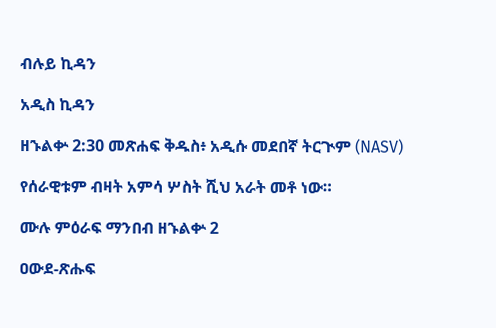ብሉይ ኪዳን

አዲስ ኪዳን

ዘኁልቍ 2:30 መጽሐፍ ቅዱስ፥ አዲሱ መደበኛ ትርጒም (NASV)

የሰራዊቱም ብዛት አምሳ ሦስት ሺህ አራት መቶ ነው።

ሙሉ ምዕራፍ ማንበብ ዘኁልቍ 2

ዐውደ-ጽሑፍ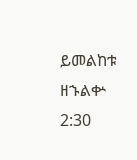ይመልከቱ ዘኁልቍ 2:30